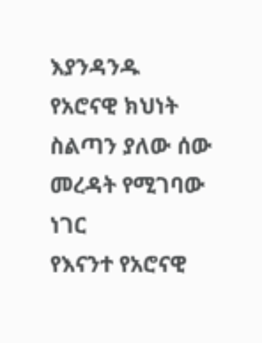እያንዳንዱ የአሮናዊ ክህነት ስልጣን ያለው ሰው መረዳት የሚገባው ነገር
የእናንተ የአሮናዊ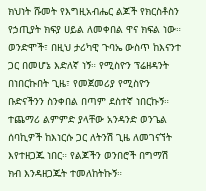ክህነት ሹመት የእግዚአብሔር ልጆች የክርስቶስን የኃጢያት ክፍያ ሀይል ለመቀበል ዋና ክፍል ነው።
ወንድሞች፣ በዚህ ታሪካዊ ጉባኤ ውስጥ ከእናንተ ጋር በመሆኔ እድለኛ ነኝ። የሚስዮን ፕሬዘዳንት በነበርኩበት ጊዜ፣ የመጀመሪያ የሚስዮን ቡድናችንን ስንቀበል በጣም ደስተኛ ነበርኩኝ። ተጨማሪ ልምምድ ያላቸው አንዳንድ ወንጌል ሰባኪዎች ከእነርሱ ጋር ለትንሽ ጊዜ ለመገናኘት እየተዘጋጁ ነበር። የልጆችን ወንበሮች በግማሽ ክብ እንዳዘጋጁት ተመለከትኩኝ።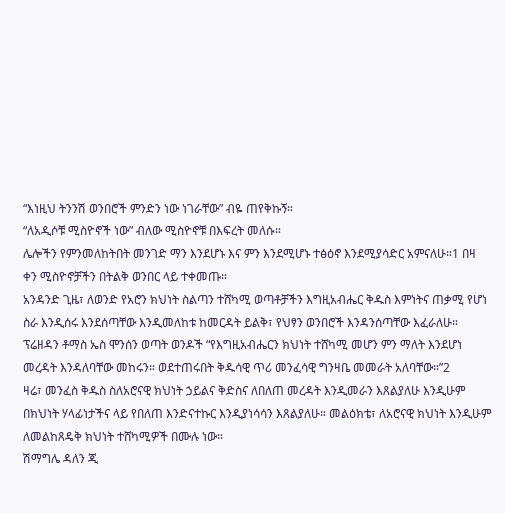“እነዚህ ትንንሽ ወንበሮች ምንድን ነው ነገራቸው” ብዬ ጠየቅኩኝ።
“ለአዲሶቹ ሚስዮኖች ነው” ብለው ሚስዮኖቹ በእፍረት መለሱ።
ሌሎችን የምንመለከትበት መንገድ ማን እንደሆኑ እና ምን እንደሚሆኑ ተፅዕኖ እንደሚያሳድር አምናለሁ።1 በዛ ቀን ሚስዮኖቻችን በትልቅ ወንበር ላይ ተቀመጡ።
አንዳንድ ጊዜ፣ ለወንድ የአሮን ክህነት ስልጣን ተሸካሚ ወጣቶቻችን እግዚአብሔር ቅዱስ እምነትና ጠቃሚ የሆነ ስራ እንዲሰሩ እንደሰጣቸው እንዲመለከቱ ከመርዳት ይልቅ፣ የህፃን ወንበሮች እንዳንሰጣቸው እፈራለሁ።
ፕሬዘዳን ቶማስ ኤስ ሞንሰን ወጣት ወንዶች “የእግዚአብሔርን ክህነት ተሸካሚ መሆን ምን ማለት እንደሆነ መረዳት እንዳለባቸው መከሩን። ወደተጠሩበት ቅዱሳዊ ጥሪ መንፈሳዊ ግንዛቤ መመራት አለባቸው።”2
ዛሬ፣ መንፈስ ቅዱስ ስለአሮናዊ ክህነት ኃይልና ቅድስና ለበለጠ መረዳት እንዲመራን እጸልያለሁ እንዲሁም በክህነት ሃላፊነታችና ላይ የበለጠ እንድናተኩር እንዲያነሳሳን እጸልያለሁ። መልዕክቴ፣ ለአሮናዊ ክህነት እንዲሁም ለመልከጸዴቅ ክህነት ተሸካሚዎች በሙሉ ነው።
ሽማግሌ ዳለን ጂ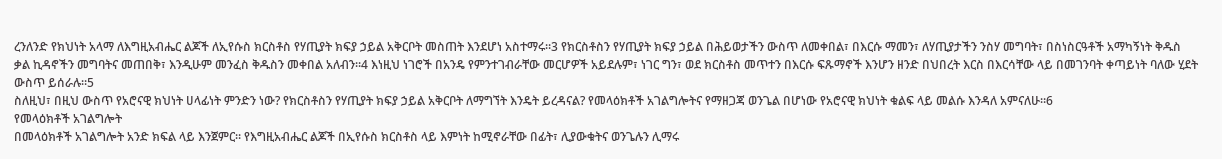ረንለንድ የክህነት አላማ ለእግዚአብሔር ልጆች ለኢየሱስ ክርስቶስ የሃጢያት ክፍያ ኃይል አቅርቦት መስጠት እንደሆነ አስተማሩ።3 የክርስቶስን የሃጢያት ክፍያ ኃይል በሕይወታችን ውስጥ ለመቀበል፣ በእርሱ ማመን፣ ለሃጢያታችን ንስሃ መግባት፣ በስነስርዓቶች አማካኝነት ቅዱስ ቃል ኪዳኖችን መግባትና መጠበቅ፣ እንዲሁም መንፈስ ቅዱስን መቀበል አለብን።4 እነዚህ ነገሮች በአንዴ የምንተገብራቸው መርሆዎች አይደሉም፣ ነገር ግን፣ ወደ ክርስቶስ መጥተን በእርሱ ፍጹማኖች እንሆን ዘንድ በህበረት እርስ በእርሳቸው ላይ በመገንባት ቀጣይነት ባለው ሂደት ውስጥ ይሰራሉ።5
ስለዚህ፣ በዚህ ውስጥ የአሮናዊ ክህነት ሀላፊነት ምንድን ነው? የክርስቶስን የሃጢያት ክፍያ ኃይል አቅርቦት ለማግኘት እንዴት ይረዳናል? የመላዕክቶች አገልግሎትና የማዘጋጃ ወንጌል በሆነው የአሮናዊ ክህነት ቁልፍ ላይ መልሱ እንዳለ አምናለሁ።6
የመላዕክቶች አገልግሎት
በመላዕክቶች አገልግሎት አንድ ክፍል ላይ እንጀምር። የእግዚአብሔር ልጆች በኢየሱስ ክርስቶስ ላይ እምነት ከሚኖራቸው በፊት፣ ሊያውቁትና ወንጌሉን ሊማሩ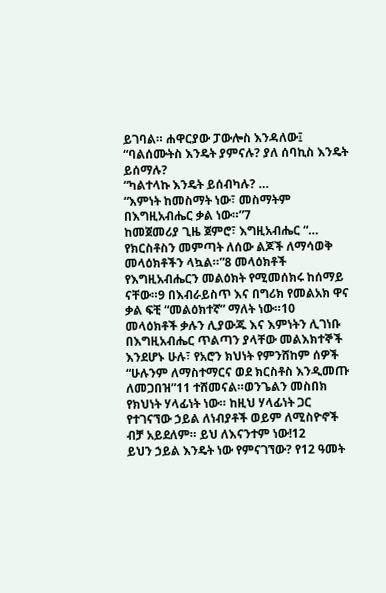ይገባል። ሐዋርያው ፓውሎስ እንዳለው፤
“ባልሰሙትስ እንዴት ያምናሉ? ያለ ሰባኪስ እንዴት ይሰማሉ?
“ካልተላኩ እንዴት ይሰብካሉ? …
“እምነት ከመስማት ነው፣ መስማትም በእግዚአብሔር ቃል ነው።”7
ከመጀመሪያ ጊዜ ጀምሮ፣ እግዚአብሔር “… የክርስቶስን መምጣት ለሰው ልጆች ለማሳወቅ መላዕክቶችን ላኳል።”8 መላዕክቶች የእግዚአብሔርን መልዕክት የሚመሰክሩ ከሰማይ ናቸው።9 በእብራይስጥ እና በግሪክ የመልአክ ዋና ቃል ፍቺ “መልዕክተኛ” ማለት ነው።10
መላዕክቶች ቃሉን ሊያውጁ እና እምነትን ሊገነቡ በእግዚአብሔር ጥልጣን ያላቸው መልእክተኞች እንደሆኑ ሁሉ፣ የአሮን ክህነት የምንሸከም ሰዎች “ሁሉንም ለማስተማርና ወደ ክርስቶስ እንዲመጡ ለመጋበዝ”11 ተሸመናል።ወንጌልን መስበክ የክህነት ሃላፊነት ነው። ከዚህ ሃላፊነት ጋር የተገናኘው ኃይል ለነብያቶች ወይም ለሚስዮኖች ብቻ አይደለም። ይህ ለእናንተም ነው!12
ይህን ኃይል እንዴት ነው የምናገኘው? የ12 ዓመት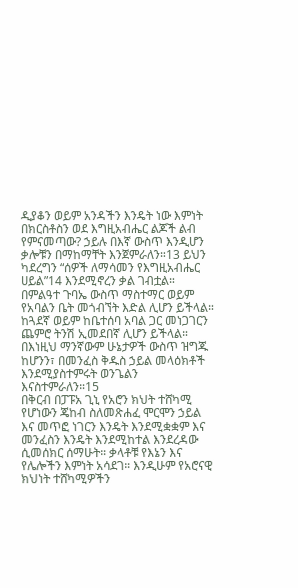ዲያቆን ወይም አንዳችን እንዴት ነው እምነት በክርስቶስን ወደ እግዚአብሔር ልጆች ልብ የምናመጣው? ኃይሉ በእኛ ውስጥ እንዲሆን ቃሎቹን በማከማቸት እንጀምራለን።13 ይህን ካደረግን “ሰዎች ለማሳመን የእግዚአብሔር ሀይል”14 እንደሚኖረን ቃል ገብቷል። በምልዓተ ጉባኤ ውስጥ ማስተማር ወይም የአባልን ቤት መጎብኘት እድል ሊሆን ይችላል። ከጓደኛ ወይም ከቤተሰባ አባል ጋር መነጋገርን ጨምሮ ትንሽ ኢመደበኛ ሊሆን ይችላል። በእነዚህ ማንኛውም ሁኔታዎች ውስጥ ዝግጁ ከሆንን፣ በመንፈስ ቅዱስ ኃይል መላዕክቶች እንደሚያስተምሩት ወንጌልን እናስተምራለን።15
በቅርብ በፓፑአ ጊኒ የአሮን ክህት ተሸካሚ የሆነውን ጄከብ ስለመጽሐፈ ሞርሞን ኃይል እና መጥፎ ነገርን እንዴት እንደሚቋቋም እና መንፈስን እንዴት እንደሚከተል እንደረዳው ሲመሰክር ሰማሁት። ቃላቶቹ የእኔን እና የሌሎችን እምነት አሳደገ። እንዲሁም የአሮናዊ ክህነት ተሸካሚዎችን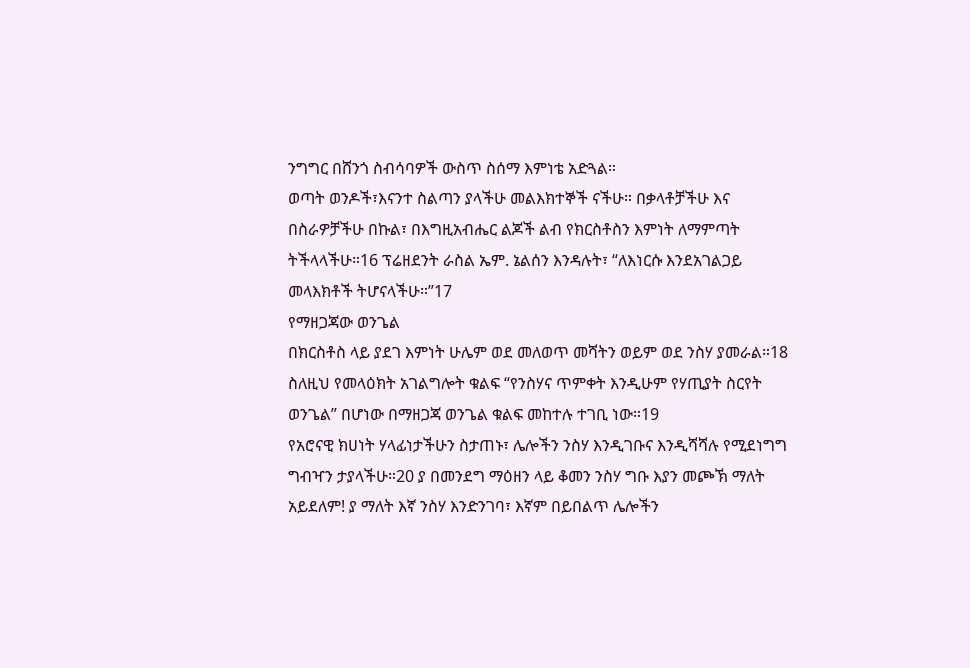ንግግር በሸንጎ ስብሳባዎች ውስጥ ስሰማ እምነቴ አድጓል።
ወጣት ወንዶች፣እናንተ ስልጣን ያላችሁ መልእክተኞች ናችሁ። በቃላቶቻችሁ እና በስራዎቻችሁ በኩል፣ በእግዚአብሔር ልጆች ልብ የክርስቶስን እምነት ለማምጣት ትችላላችሁ።16 ፕሬዘደንት ራስል ኤም. ኔልሰን እንዳሉት፣ “ለእነርሱ እንደአገልጋይ መላእክቶች ትሆናላችሁ።”17
የማዘጋጃው ወንጌል
በክርስቶስ ላይ ያደገ እምነት ሁሌም ወደ መለወጥ መሻትን ወይም ወደ ንስሃ ያመራል።18 ስለዚህ የመላዕክት አገልግሎት ቁልፍ “የንስሃና ጥምቀት እንዲሁም የሃጢያት ስርየት ወንጌል” በሆነው በማዘጋጃ ወንጌል ቁልፍ መከተሉ ተገቢ ነው።19
የአሮናዊ ክሀነት ሃላፊነታችሁን ስታጠኑ፣ ሌሎችን ንስሃ እንዲገቡና እንዲሻሻሉ የሚደነግግ ግብዣን ታያላችሁ።20 ያ በመንደግ ማዕዘን ላይ ቆመን ንስሃ ግቡ እያን መጮኽ ማለት አይደለም! ያ ማለት እኛ ንስሃ እንድንገባ፣ እኛም በይበልጥ ሌሎችን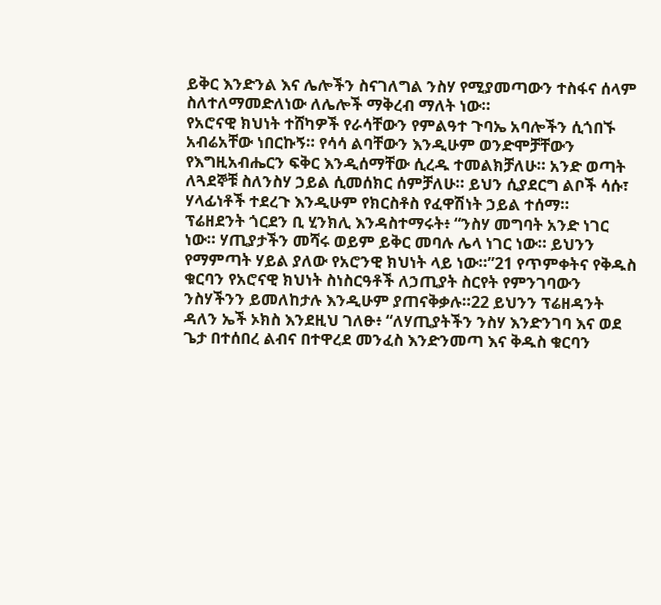ይቅር እንድንል እና ሌሎችን ስናገለግል ንስሃ የሚያመጣውን ተስፋና ሰላም ስለተለማመድለነው ለሌሎች ማቅረብ ማለት ነው።
የአሮናዊ ክህነት ተሸካዎች የራሳቸውን የምልዓተ ጉባኤ አባሎችን ሲጎበኙ አብሬአቸው ነበርኩኝ። የሳሳ ልባቸውን እንዲሁም ወንድሞቻቸውን የእግዚአብሔርን ፍቅር እንዲሰማቸው ሲረዱ ተመልክቻለሁ። አንድ ወጣት ለጓደኞቹ ስለንስሃ ኃይል ሲመሰክር ሰምቻለሁ። ይህን ሲያደርግ ልቦች ሳሱ፣ ሃላፊነቶች ተደረጉ እንዲሁም የክርስቶስ የፈዋሽነት ኃይል ተሰማ።
ፕሬዘደንት ጎርደን ቢ ሂንክሊ እንዳስተማሩት፥ “ንስሃ መግባት አንድ ነገር ነው። ሃጢያታችን መሻሩ ወይም ይቅር መባሉ ሌላ ነገር ነው። ይህንን የማምጣት ሃይል ያለው የአሮንዊ ክህነት ላይ ነው።”21 የጥምቀትና የቅዱስ ቁርባን የአሮናዊ ክህነት ስነስርዓቶች ለኃጢያት ስርየት የምንገባውን ንስሃችንን ይመለከታሉ እንዲሁም ያጠናቅቃሉ።22 ይህንን ፕሬዘዳንት ዳለን ኤች ኦክስ እንደዚህ ገለፁ፥ “ለሃጢያትችን ንስሃ እንድንገባ እና ወደ ጌታ በተሰበረ ልብና በተዋረደ መንፈስ እንድንመጣ እና ቅዱስ ቁርባን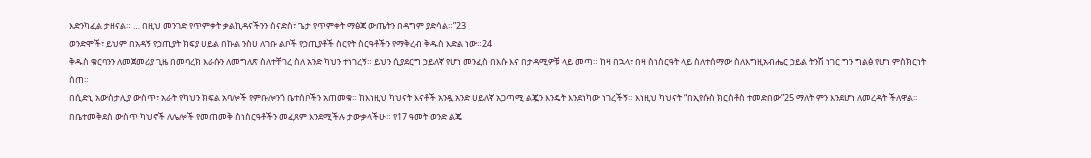እድንካፈል ታዘናል። … በዚህ መንገድ የጥምቀት ቃልኪዳናችንን ስናድስ፣ ጌታ የጥምቀት ማፅጃ ውጤትን በዳግም ያድሳል።”23
ወንድሞች፣ ይህም በአዳኝ የኃጢያት ክፍያ ሀይል በኩል ንስሀ ለገቡ ልቦች የኃጢያቶች ስርየት ስርዓቶችን የማቅረብ ቅዱስ እድል ነው።24
ቅዱስ ቁርባንን ለመጀመሪያ ጊዜ በመባረክ እራሱን ለመግለጽ ስለተቸገረ ስለ አንድ ካህን ተነገረኝ። ይህን ሲያደርግ ኃይለኛ የሆነ መንፈስ በእሱ እና በታዳሚዎቹ ላይ መጣ። ከዛ በኋላ፣ በዛ ስነስርዓት ላይ ስለተሰማው ስለእግዚአብሔር ኃይል ትንሽ ነገር ግን ግልፅ የሆነ ምስክርነት ሰጠ።
በሲድኒ አውስታሊያ ውስጥ፣ አራት የካህን ክፍል አባሎች የምቡሎንጎ ቤተሰቦችን አጠመቁ። ከእነዚህ ካህናት እናቶች አንዷ አንድ ሀይለኛ አጋጣሚ ልጇን እንዴት እንደነካው ነገረችኝ። እነዚህ ካህናት “በኢየሱስ ክርስቶስ ተመድበው”25 ማለት ምን እንደሆነ ለመረዳት ችለዋል።
በቤተመቅደስ ውስጥ ካህኖች ለሌሎች የመጠመቅ ስነስርዓቶችን መፈጸም እንደሚችሉ ታውቃላችሁ። የ17 ዓመት ወንድ ልጄ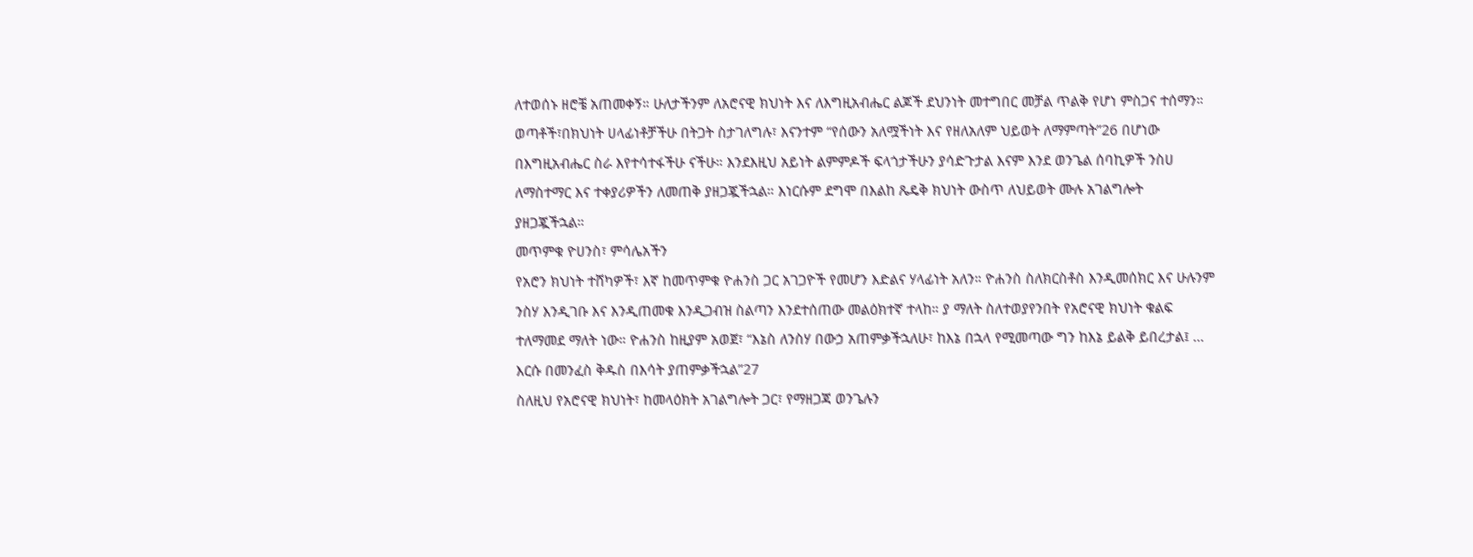ለተወሰኑ ዘሮቼ አጠመቀኝ። ሁለታችንም ለአሮናዊ ክህነት እና ለእግዚአብሔር ልጆች ደህንነት መተግበር መቻል ጥልቅ የሆነ ምስጋና ተሰማን።
ወጣቶች፣በክህነት ሀላፊነቶቻችሁ በትጋት ስታገለግሉ፣ እናንተም “የሰውን አለሟችነት እና የዘለአለም ህይወት ለማምጣት”26 በሆነው በእግዚአብሔር ስራ እየተሳተፋችሁ ናችሁ። እንደእዚህ አይነት ልምምዶች ፍላጎታችሁን ያሳድጉታል እናም እንደ ወንጌል ሰባኪዎች ንስሀ ለማስተማር እና ተቀያሪዎችን ለመጠቅ ያዘጋጇችኋል። እነርሱም ደግሞ በእልከ ጼዴቅ ክህነት ውስጥ ለህይወት ሙሉ አገልግሎት ያዘጋጇችኋል።
መጥምቁ ዮሀንስ፣ ምሳሌአችን
የአሮን ክህነት ተሸካዎች፣ እኛ ከመጥምቁ ዮሐንስ ጋር አገጋዮች የመሆን እድልና ሃላፊነት አለን። ዮሐንስ ስለክርስቶስ እንዲመሰክር እና ሁሉንም ንስሃ እንዲገቡ እና እንዲጠመቁ እንዲጋብዝ ስልጣን እንደተሰጠው መልዕክተኛ ተላከ። ያ ማለት ስለተወያየንበት የአሮናዊ ክህነት ቁልፍ ተለማመደ ማለት ነው። ዮሐንስ ከዚያም አወጀ፣ “እኔስ ለንስሃ በውኃ አጠምቃችኋለሁ፣ ከእኔ በኋላ የሚመጣው ግን ከእኔ ይልቅ ይበረታል፤ … እርሱ በመንፈስ ቅዱስ በእሳት ያጠምቃችኋል”27
ስለዚህ የአሮናዊ ክህነት፣ ከመላዕክት አገልግሎት ጋር፣ የማዘጋጃ ወንጌሉን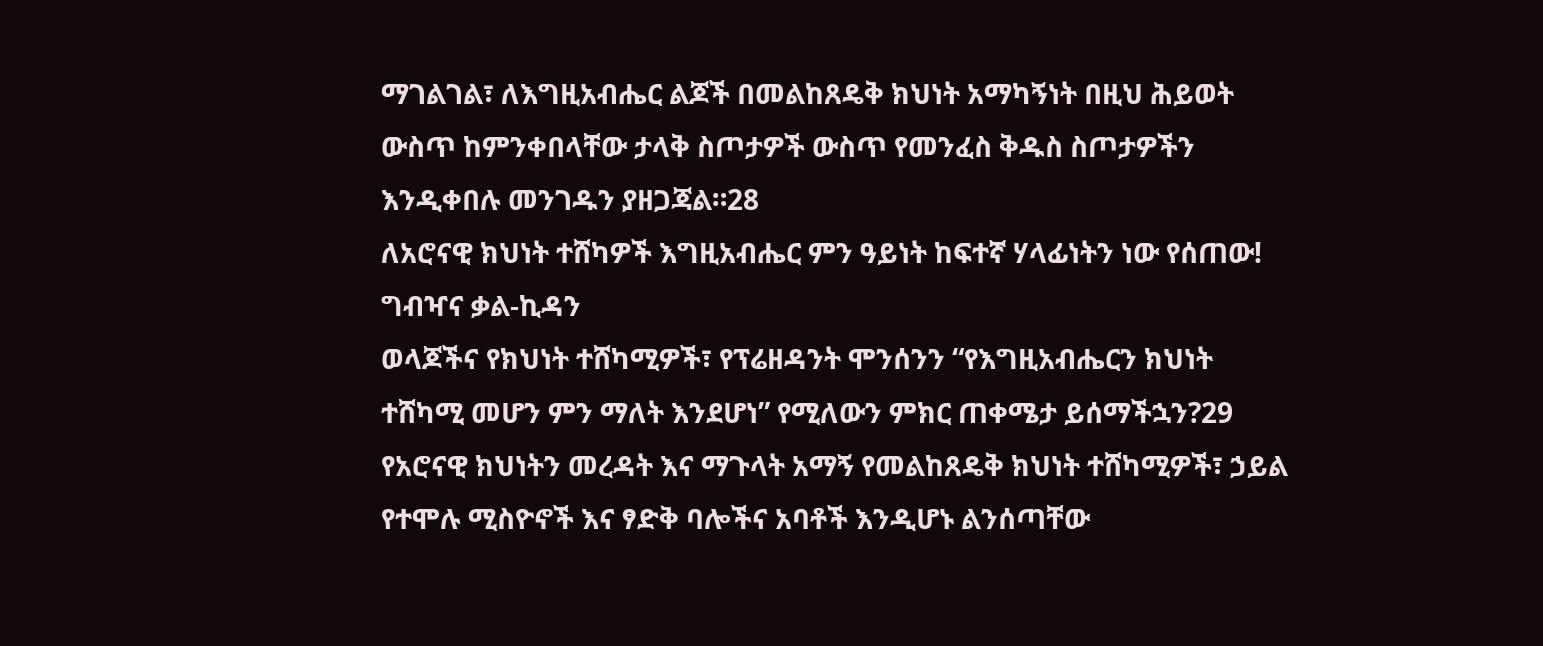ማገልገል፣ ለእግዚአብሔር ልጆች በመልከጸዴቅ ክህነት አማካኝነት በዚህ ሕይወት ውስጥ ከምንቀበላቸው ታላቅ ስጦታዎች ውስጥ የመንፈስ ቅዱስ ስጦታዎችን እንዲቀበሉ መንገዱን ያዘጋጃል።28
ለአሮናዊ ክህነት ተሸካዎች እግዚአብሔር ምን ዓይነት ከፍተኛ ሃላፊነትን ነው የሰጠው!
ግብዣና ቃል-ኪዳን
ወላጆችና የክህነት ተሸካሚዎች፣ የፕሬዘዳንት ሞንሰንን “የእግዚአብሔርን ክህነት ተሸካሚ መሆን ምን ማለት እንደሆነ” የሚለውን ምክር ጠቀሜታ ይሰማችኋን?29 የአሮናዊ ክህነትን መረዳት እና ማጉላት አማኝ የመልከጸዴቅ ክህነት ተሸካሚዎች፣ ኃይል የተሞሉ ሚስዮኖች እና ፃድቅ ባሎችና አባቶች እንዲሆኑ ልንሰጣቸው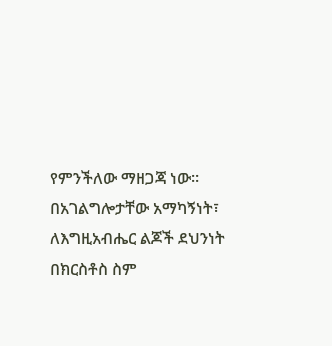የምንችለው ማዘጋጃ ነው። በአገልግሎታቸው አማካኝነት፣ ለእግዚአብሔር ልጆች ደህንነት በክርስቶስ ስም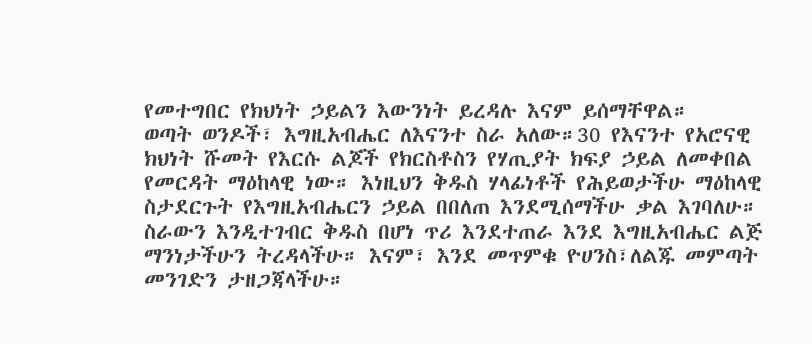የመተግበር የክህነት ኃይልን እውንነት ይረዳሉ እናም ይሰማቸዋል።
ወጣት ወንዶች፣ እግዚአብሔር ለእናንተ ስራ አለው።30 የእናንተ የአሮናዊ ክህነት ሹመት የእርሱ ልጆች የክርስቶስን የሃጢያት ክፍያ ኃይል ለመቀበል የመርዳት ማዕከላዊ ነው። እነዚህን ቅዱስ ሃላፊነቶች የሕይወታችሁ ማዕከላዊ ስታደርጉት የእግዚአብሔርን ኃይል በበለጠ እንደሚሰማችሁ ቃል እገባለሁ። ስራውን እንዲተገብር ቅዱስ በሆነ ጥሪ እንደተጠራ እንደ እግዚአብሔር ልጅ ማንነታችሁን ትረዳላችሁ። እናም፣ እንደ መጥምቁ ዮሀንስ፣ለልጁ መምጣት መንገድን ታዘጋጃላችሁ።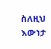ስለዚህ እውነታ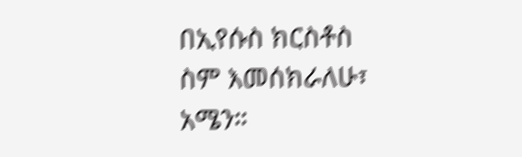በኢየሱስ ክርስቶስ ስም እመሰክራለሁ፣ አሜን።